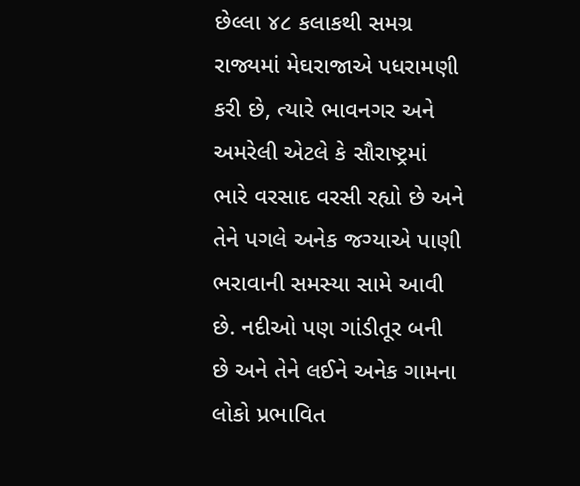છેલ્લા ૪૮ કલાકથી સમગ્ર રાજ્યમાં મેઘરાજાએ પધરામણી કરી છે, ત્યારે ભાવનગર અને અમરેલી એટલે કે સૌરાષ્ટ્રમાં ભારે વરસાદ વરસી રહ્યો છે અને તેને પગલે અનેક જગ્યાએ પાણી ભરાવાની સમસ્યા સામે આવી છે. નદીઓ પણ ગાંડીતૂર બની છે અને તેને લઈને અનેક ગામના લોકો પ્રભાવિત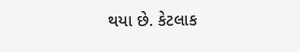થયા છે. કેટલાક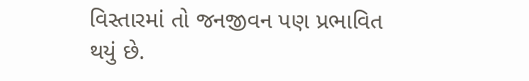વિસ્તારમાં તો જનજીવન પણ પ્રભાવિત થયું છે.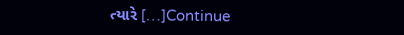ત્યારે […]Continue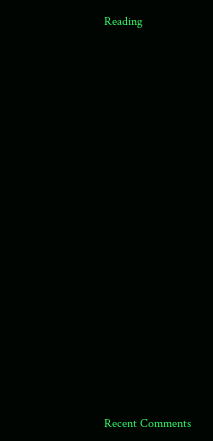Reading


















Recent Comments